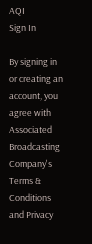AQI
Sign In

By signing in or creating an account, you agree with Associated Broadcasting Company's Terms & Conditions and Privacy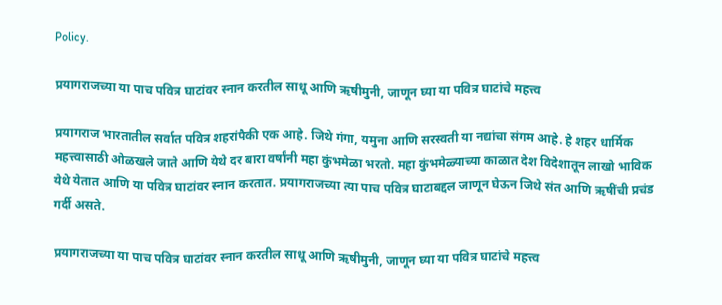Policy.

प्रयागराजच्या या पाच पवित्र घाटांवर स्नान करतील साधू आणि ऋषीमुनी, जाणून घ्या या पवित्र घाटांचे महत्त्व

प्रयागराज भारतातील सर्वात पवित्र शहरांपैकी एक आहे. जिथे गंगा, यमुना आणि सरस्वती या नद्यांचा संगम आहे. हे शहर धार्मिक महत्त्वासाठी ओळखले जाते आणि येथे दर बारा वर्षांनी महा कुंभमेळा भरतो. महा कुंभमेळ्याच्या काळात देश विदेशातून लाखो भाविक येथे येतात आणि या पवित्र घाटांवर स्नान करतात. प्रयागराजच्या त्या पाच पवित्र घाटाबद्दल जाणून घेऊन जिथे संत आणि ऋषींची प्रचंड गर्दी असते.

प्रयागराजच्या या पाच पवित्र घाटांवर स्नान करतील साधू आणि ऋषीमुनी, जाणून घ्या या पवित्र घाटांचे महत्त्व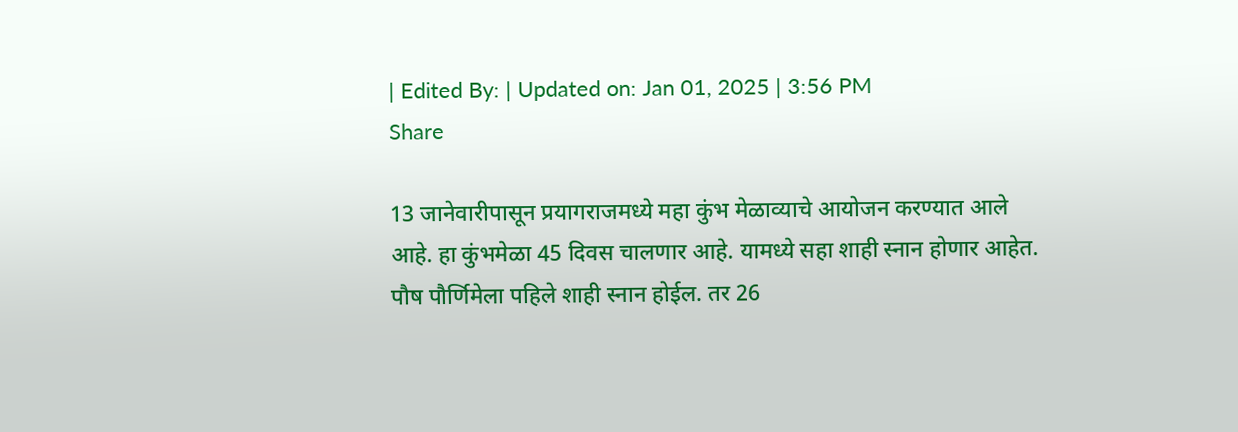| Edited By: | Updated on: Jan 01, 2025 | 3:56 PM
Share

13 जानेवारीपासून प्रयागराजमध्ये महा कुंभ मेळाव्याचे आयोजन करण्यात आले आहे. हा कुंभमेळा 45 दिवस चालणार आहे. यामध्ये सहा शाही स्नान होणार आहेत. पौष पौर्णिमेला पहिले शाही स्नान होईल. तर 26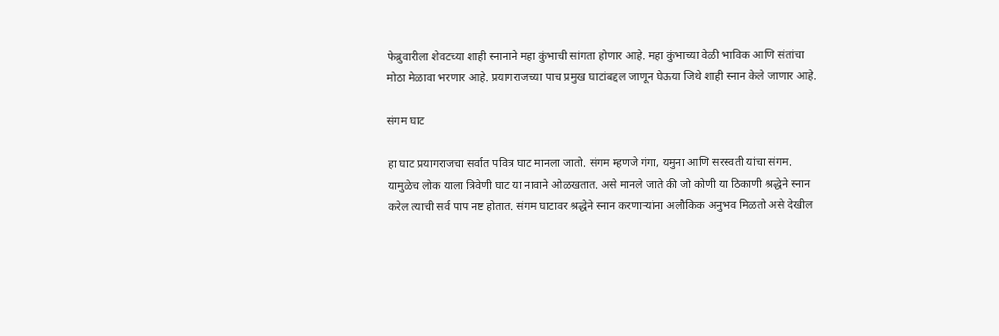फेब्रुवारीला शेवटच्या शाही स्नानाने महा कुंभाची सांगता होणार आहे. महा कुंभाच्या वेळी भाविक आणि संतांचा मोठा मेळावा भरणार आहे. प्रयागराजच्या पाच प्रमुख घाटांबद्दल जाणून घेऊया जिथे शाही स्नान केले जाणार आहे.

संगम घाट

हा घाट प्रयागराजचा सर्वात पवित्र घाट मानला जातो. संगम म्हणजे गंगा, यमुना आणि सरस्वती यांचा संगम. यामुळेच लोक याला त्रिवेणी घाट या नावाने ओळखतात. असे मानले जाते की जो कोणी या ठिकाणी श्रद्धेने स्नान करेल त्याची सर्व पाप नष्ट होतात. संगम घाटावर श्रद्धेने स्नान करणाऱ्यांना अलौकिक अनुभव मिळतो असे देखील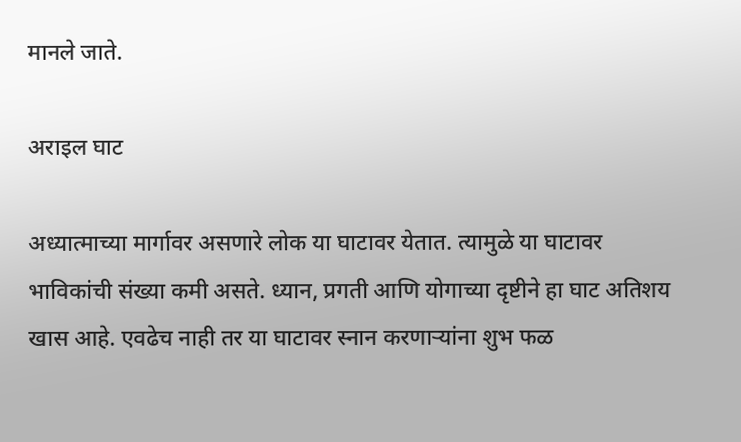मानले जाते.

अराइल घाट

अध्यात्माच्या मार्गावर असणारे लोक या घाटावर येतात. त्यामुळे या घाटावर भाविकांची संख्या कमी असते. ध्यान, प्रगती आणि योगाच्या दृष्टीने हा घाट अतिशय खास आहे. एवढेच नाही तर या घाटावर स्नान करणाऱ्यांना शुभ फळ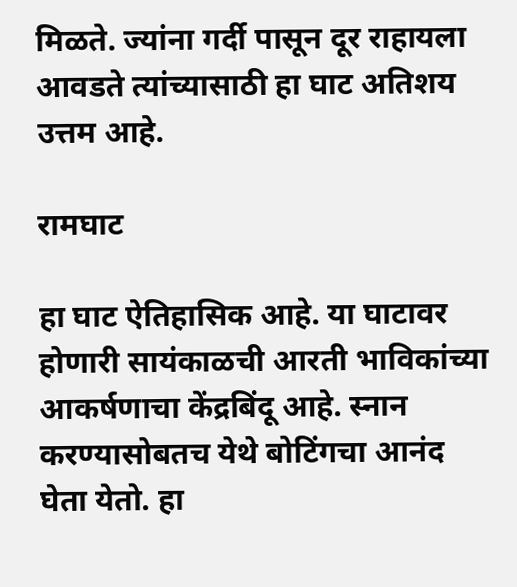मिळते. ज्यांना गर्दी पासून दूर राहायला आवडते त्यांच्यासाठी हा घाट अतिशय उत्तम आहे.

रामघाट

हा घाट ऐतिहासिक आहे. या घाटावर होणारी सायंकाळची आरती भाविकांच्या आकर्षणाचा केंद्रबिंदू आहे. स्नान करण्यासोबतच येथे बोटिंगचा आनंद घेता येतो. हा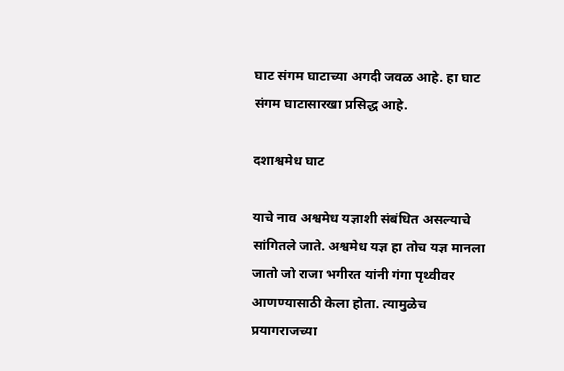घाट संगम घाटाच्या अगदी जवळ आहे. हा घाट संगम घाटासारखा प्रसिद्ध आहे.

दशाश्वमेध घाट

याचे नाव अश्वमेध यज्ञाशी संबंधित असल्याचे सांगितले जाते. अश्वमेध यज्ञ हा तोच यज्ञ मानला जातो जो राजा भगीरत यांनी गंगा पृथ्वीवर आणण्यासाठी केला होता. त्यामुळेच प्रयागराजच्या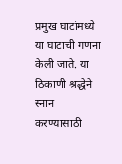प्रमुख घाटांमध्ये या घाटाची गणना केली जाते. या ठिकाणी श्रद्धेने स्नान करण्यासाठी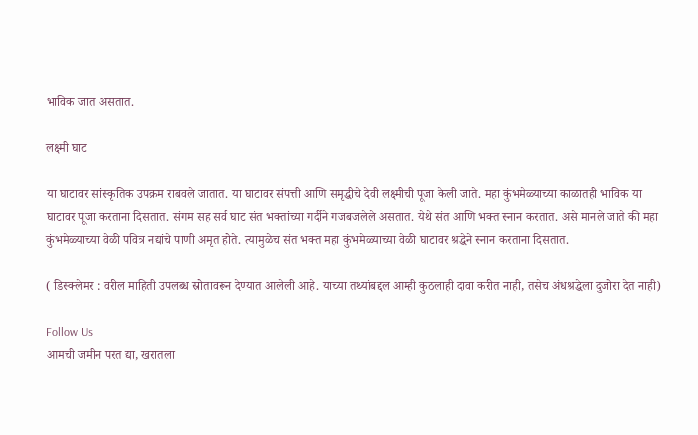भाविक जात असतात.

लक्ष्मी घाट

या घाटावर सांस्कृतिक उपक्रम राबवले जातात. या घाटावर संपत्ती आणि समृद्धीचे देवी लक्ष्मीची पूजा केली जाते. महा कुंभमेळ्याच्या काळातही भाविक या घाटावर पूजा करताना दिसतात. संगम सह सर्व घाट संत भक्तांच्या गर्दीने गजबजलेले असतात. येथे संत आणि भक्त स्नान करतात. असे मानले जाते की महा कुंभमेळ्याच्या वेळी पवित्र नद्यांचे पाणी अमृत होते. त्यामुळेच संत भक्त महा कुंभमेळ्याच्या वेळी घाटावर श्रद्धेने स्नान करताना दिसतात.

( डिस्क्लेमर : वरील माहिती उपलब्ध स्रोतावरून देण्यात आलेली आहे. याच्या तथ्यांबद्दल आम्ही कुठलाही दावा करीत नाही, तसेच अंधश्रद्धेला दुजोरा देत नाही)

Follow Us
आमची जमीन परत द्या, खरातला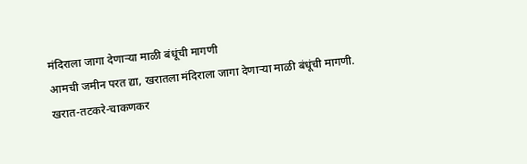मंदिराला जागा देणाऱ्या माळी बंधूंची मागणी
आमची जमीन परत द्या, खरातला मंदिराला जागा देणाऱ्या माळी बंधूंची मागणी.
खरात-तटकरे-चाकणकर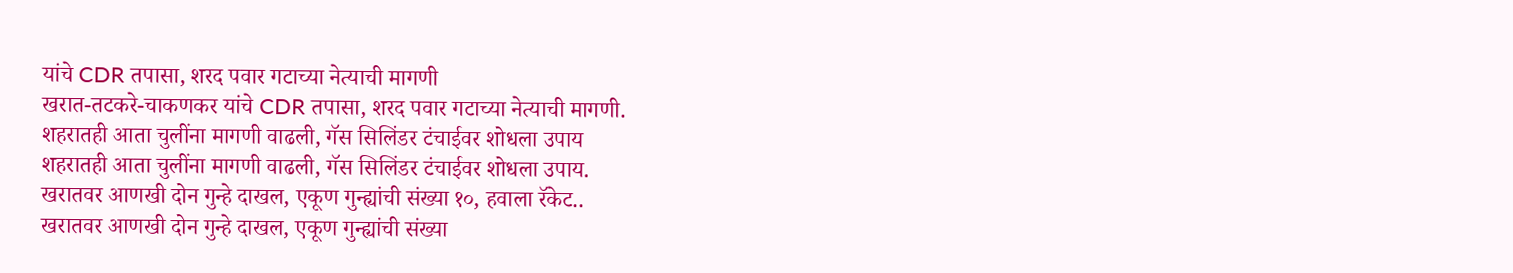यांचे CDR तपासा, शरद पवार गटाच्या नेत्याची मागणी
खरात-तटकरे-चाकणकर यांचे CDR तपासा, शरद पवार गटाच्या नेत्याची मागणी.
शहरातही आता चुलींना मागणी वाढली, गॅस सिलिंडर टंचाईवर शोधला उपाय
शहरातही आता चुलींना मागणी वाढली, गॅस सिलिंडर टंचाईवर शोधला उपाय.
खरातवर आणखी दोन गुन्हे दाखल, एकूण गुन्ह्यांची संख्या १०, हवाला रॅकेट..
खरातवर आणखी दोन गुन्हे दाखल, एकूण गुन्ह्यांची संख्या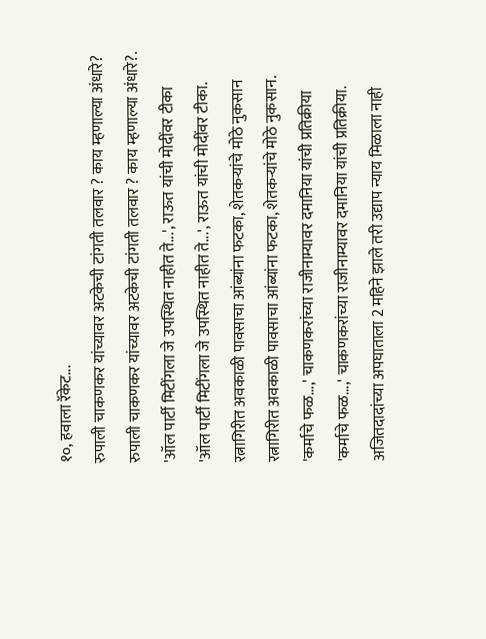१०, हवाला रॅकेट...
रुपाली चाकणकर यांच्यावर अटकेची टांगती तलवार ? काय म्हणाल्या अंधारे?
रुपाली चाकणकर यांच्यावर अटकेची टांगती तलवार ? काय म्हणाल्या अंधारे?.
'ऑल पार्टी मिटींगला जे उपस्थित नाहीत ते...', राऊत यांची मोदींवर टीका
'ऑल पार्टी मिटींगला जे उपस्थित नाहीत ते...', राऊत यांची मोदींवर टीका.
रत्नागिरीत अवकाळी पावसाचा आंब्यांना फटका, शेतकऱ्यांचे मोठे नुकसान
रत्नागिरीत अवकाळी पावसाचा आंब्यांना फटका, शेतकऱ्यांचे मोठे नुकसान.
'कर्माचे फळ...,' चाकणकरांच्या राजीनाम्यावर दमानिया यांची प्रतिक्रीया
'कर्माचे फळ...,' चाकणकरांच्या राजीनाम्यावर दमानिया यांची प्रतिक्रीया.
अजितदादांच्या अपघाताला 2 महिने झाले तरी उद्याप न्याय मिळाला नाही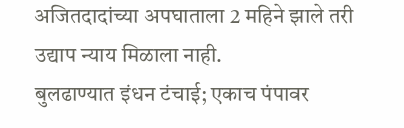अजितदादांच्या अपघाताला 2 महिने झाले तरी उद्याप न्याय मिळाला नाही.
बुलढाण्यात इंधन टंचाई; एकाच पंपावर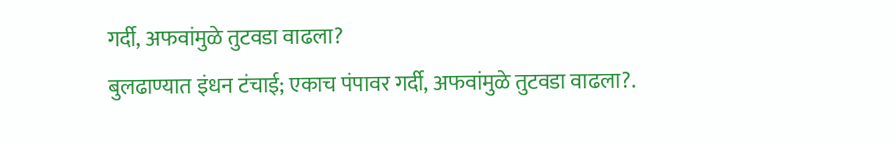गर्दी, अफवांमुळे तुटवडा वाढला?
बुलढाण्यात इंधन टंचाई; एकाच पंपावर गर्दी, अफवांमुळे तुटवडा वाढला?.